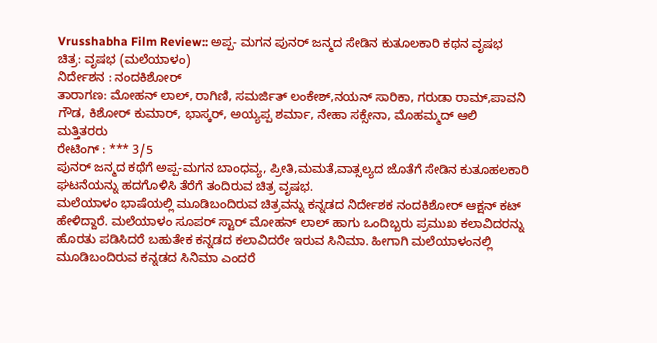Vrusshabha Film Review:: ಅಪ್ಪ- ಮಗನ ಪುನರ್ ಜನ್ಮದ ಸೇಡಿನ ಕುತೂಲಕಾರಿ ಕಥನ ವೃಷಭ
ಚಿತ್ರ: ವೃಷಭ (ಮಲೆಯಾಳಂ)
ನಿರ್ದೇಶನ : ನಂದಕಿಶೋರ್
ತಾರಾಗಣ: ಮೋಹನ್ ಲಾಲ್, ರಾಗಿಣಿ, ಸಮರ್ಜಿತ್ ಲಂಕೇಶ್,ನಯನ್ ಸಾರಿಕಾ, ಗರುಡಾ ರಾಮ್,ಪಾವನಿ ಗೌಡ, ಕಿಶೋರ್ ಕುಮಾರ್, ಭಾಸ್ಕರ್, ಅಯ್ಯಪ್ಪ ಶರ್ಮಾ, ನೇಹಾ ಸಕ್ಸೇನಾ, ಮೊಹಮ್ಮದ್ ಆಲಿ ಮತ್ತಿತರರು
ರೇಟಿಂಗ್ : *** 3/5
ಪುನರ್ ಜನ್ಮದ ಕಥೆಗೆ ಅಪ್ಪ-ಮಗನ ಬಾಂಧವ್ಯ, ಪ್ರೀತಿ,ಮಮತೆ,ವಾತ್ಸಲ್ಯದ ಜೊತೆಗೆ ಸೇಡಿನ ಕುತೂಹಲಕಾರಿ ಘಟನೆಯನ್ನು ಹದಗೊಳಿಸಿ ತೆರೆಗೆ ತಂದಿರುವ ಚಿತ್ರ ವೃಷಭ.
ಮಲೆಯಾಳಂ ಭಾಷೆಯಲ್ಲಿ ಮೂಡಿಬಂದಿರುವ ಚಿತ್ರವನ್ನು ಕನ್ನಡದ ನಿರ್ದೇಶಕ ನಂದಕಿಶೋರ್ ಆಕ್ಷನ್ ಕಟ್ ಹೇಳಿದ್ದಾರೆ. ಮಲೆಯಾಳಂ ಸೂಪರ್ ಸ್ಟಾರ್ ಮೋಹನ್ ಲಾಲ್ ಹಾಗು ಒಂದಿಬ್ಬರು ಪ್ರಮುಖ ಕಲಾವಿದರನ್ನು ಹೊರತು ಪಡಿಸಿದರೆ ಬಹುತೇಕ ಕನ್ನಡದ ಕಲಾವಿದರೇ ಇರುವ ಸಿನಿಮಾ. ಹೀಗಾಗಿ ಮಲೆಯಾಳಂನಲ್ಲಿ ಮೂಡಿಬಂದಿರುವ ಕನ್ನಡದ ಸಿನಿಮಾ ಎಂದರೆ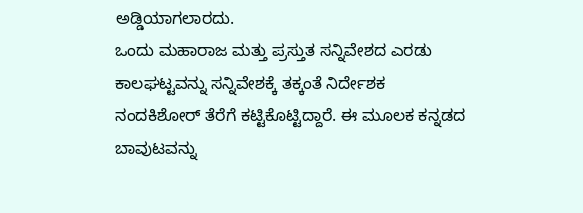ಅಡ್ಡಿಯಾಗಲಾರದು.
ಒಂದು ಮಹಾರಾಜ ಮತ್ತು ಪ್ರಸ್ತುತ ಸನ್ನಿವೇಶದ ಎರಡು ಕಾಲಘಟ್ಟವನ್ನು ಸನ್ನಿವೇಶಕ್ಕೆ ತಕ್ಕಂತೆ ನಿರ್ದೇಶಕ ನಂದಕಿಶೋರ್ ತೆರೆಗೆ ಕಟ್ಟಿಕೊಟ್ಟಿದ್ದಾರೆ. ಈ ಮೂಲಕ ಕನ್ನಡದ ಬಾವುಟವನ್ನು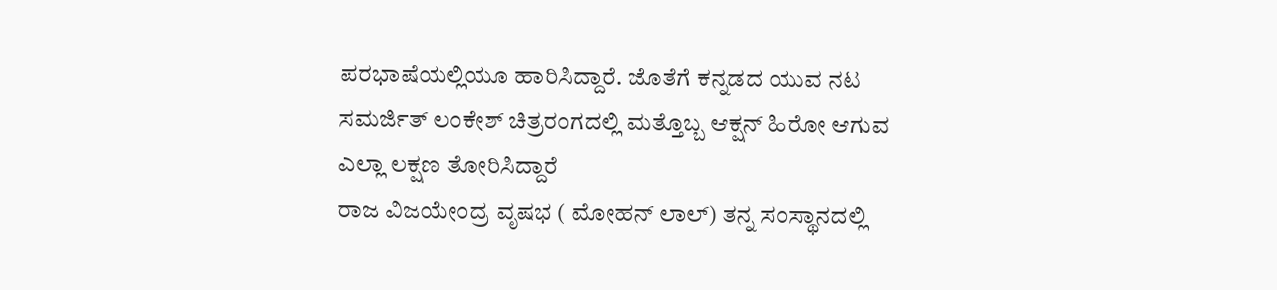ಪರಭಾಷೆಯಲ್ಲಿಯೂ ಹಾರಿಸಿದ್ದಾರೆ. ಜೊತೆಗೆ ಕನ್ನಡದ ಯುವ ನಟ ಸಮರ್ಜಿತ್ ಲಂಕೇಶ್ ಚಿತ್ರರಂಗದಲ್ಲಿ ಮತ್ತೊಬ್ಬ ಆಕ್ಷನ್ ಹಿರೋ ಆಗುವ ಎಲ್ಲಾ ಲಕ್ಷಣ ತೋರಿಸಿದ್ದಾರೆ
ರಾಜ ವಿಜಯೇಂದ್ರ ವೃಷಭ ( ಮೋಹನ್ ಲಾಲ್) ತನ್ನ ಸಂಸ್ಥಾನದಲ್ಲಿ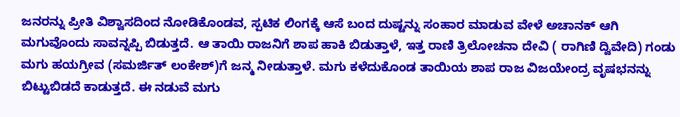ಜನರನ್ನು ಪ್ರೀತಿ ವಿಶ್ವಾಸದಿಂದ ನೋಡಿಕೊಂಡವ, ಸ್ಪಟಿಕ ಲಿಂಗಕ್ಕೆ ಆಸೆ ಬಂದ ದುಷ್ಟನ್ನು ಸಂಹಾರ ಮಾಡುವ ವೇಳೆ ಅಚಾನಕ್ ಆಗಿ ಮಗುವೊಂದು ಸಾವನ್ನಪ್ಪಿ ಬಿಡುತ್ತದೆ. ಆ ತಾಯಿ ರಾಜನಿಗೆ ಶಾಪ ಹಾಕಿ ಬಿಡುತ್ತಾಳೆ, ಇತ್ತ ರಾಣಿ ತ್ರಿಲೋಚನಾ ದೇವಿ ( ರಾಗಿಣಿ ದ್ವಿವೇದಿ) ಗಂಡು ಮಗು ಹಯಗ್ರೀವ (ಸಮರ್ಜಿತ್ ಲಂಕೇಶ್)ಗೆ ಜನ್ಮ ನೀಡುತ್ತಾಳೆ. ಮಗು ಕಳೆದುಕೊಂಡ ತಾಯಿಯ ಶಾಪ ರಾಜ ವಿಜಯೇಂದ್ರ ವೃಷಭನನ್ನು ಬಿಟ್ಟುಬಿಡದೆ ಕಾಡುತ್ತದೆ. ಈ ನಡುವೆ ಮಗು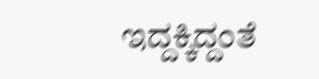ಇದ್ದಕ್ಕಿದ್ದಂತೆ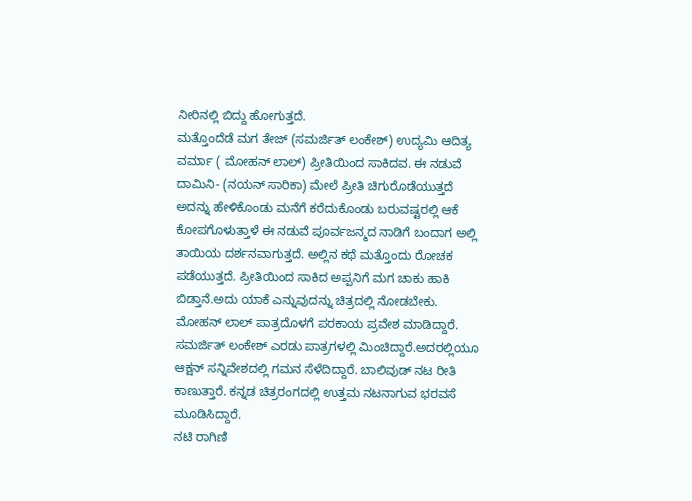ನೀರಿನಲ್ಲಿ ಬಿದ್ದು ಹೋಗುತ್ತದೆ.
ಮತ್ತೊಂದೆಡೆ ಮಗ ತೇಜ್ (ಸಮರ್ಜಿತ್ ಲಂಕೇಶ್) ಉದ್ಯಮಿ ಆದಿತ್ಯ ವರ್ಮಾ ( ಮೋಹನ್ ಲಾಲ್) ಪ್ರೀತಿಯಿಂದ ಸಾಕಿದವ. ಈ ನಡುವೆ ದಾಮಿನಿ- (ನಯನ್ ಸಾರಿಕಾ) ಮೇಲೆ ಪ್ರೀತಿ ಚಿಗುರೊಡೆಯುತ್ತದೆ ಅದನ್ನು ಹೇಳಿಕೊಂಡು ಮನೆಗೆ ಕರೆದುಕೊಂಡು ಬರುವಷ್ಟರಲ್ಲಿ ಆಕೆ ಕೋಪಗೊಳುತ್ತಾಳೆ ಈ ನಡುವೆ ಪೂರ್ವಜನ್ಮದ ನಾಡಿಗೆ ಬಂದಾಗ ಅಲ್ಲಿ ತಾಯಿಯ ದರ್ಶನವಾಗುತ್ತದೆ. ಅಲ್ಲಿನ ಕಥೆ ಮತ್ತೊಂದು ರೋಚಕ ಪಡೆಯುತ್ತದೆ. ಪ್ರೀತಿಯಿಂದ ಸಾಕಿದ ಅಪ್ಪನಿಗೆ ಮಗ ಚಾಕು ಹಾಕಿ ಬಿಡ್ತಾನೆ.ಅದು ಯಾಕೆ ಎನ್ನುವುದನ್ನು ಚಿತ್ರದಲ್ಲಿ ನೋಡಬೇಕು.
ಮೋಹನ್ ಲಾಲ್ ಪಾತ್ರದೊಳಗೆ ಪರಕಾಯ ಪ್ರವೇಶ ಮಾಡಿದ್ದಾರೆ. ಸಮರ್ಜಿತ್ ಲಂಕೇಶ್ ಎರಡು ಪಾತ್ರಗಳಲ್ಲಿ ಮಿಂಚಿದ್ದಾರೆ.ಅದರಲ್ಲಿಯೂ ಆಕ್ಷನ್ ಸನ್ನಿವೇಶದಲ್ಲಿ ಗಮನ ಸೆಳೆದಿದ್ದಾರೆ. ಬಾಲಿವುಡ್ ನಟ ರೀತಿ ಕಾಣುತ್ತಾರೆ. ಕನ್ನಡ ಚಿತ್ರರಂಗದಲ್ಲಿ ಉತ್ತಮ ನಟನಾಗುವ ಭರವಸೆ ಮೂಡಿಸಿದ್ದಾರೆ.
ನಟಿ ರಾಗಿಣಿ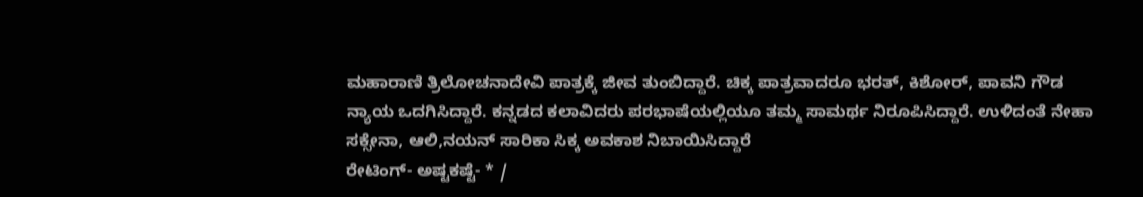ಮಹಾರಾಣಿ ತ್ರಿಲೋಚನಾದೇವಿ ಪಾತ್ರಕ್ಕೆ ಜೀವ ತುಂಬಿದ್ದಾರೆ. ಚಿಕ್ಕ ಪಾತ್ರವಾದರೂ ಭರತ್, ಕಿಶೋರ್, ಪಾವನಿ ಗೌಡ ನ್ಯಾಯ ಒದಗಿಸಿದ್ದಾರೆ. ಕನ್ನಡದ ಕಲಾವಿದರು ಪರಭಾಷೆಯಲ್ಲಿಯೂ ತಮ್ಮ ಸಾಮರ್ಥ ನಿರೂಪಿಸಿದ್ದಾರೆ. ಉಳಿದಂತೆ ನೇಹಾ ಸಕ್ಸೇನಾ, ಆಲಿ,ನಯನ್ ಸಾರಿಕಾ ಸಿಕ್ಕ ಅವಕಾಶ ನಿಬಾಯಿಸಿದ್ದಾರೆ
ರೇಟಿಂಗ್- ಅಷ್ಟಕಷ್ಟೆ- * /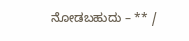ನೋಡಬಹುದು – ** /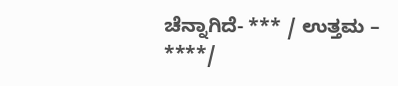ಚೆನ್ನಾಗಿದೆ- *** / ಉತ್ತಮ – ****/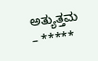ಅತ್ಯುತ್ತಮ – *****